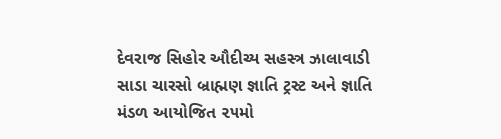દેવરાજ સિહોર ઔદીચ્ય સહસ્ત્ર ઝાલાવાડી સાડા ચારસો બ્રાહ્મણ જ્ઞાતિ ટ્રસ્ટ અને જ્ઞાતિ મંડળ આયોજિત ૨૫મો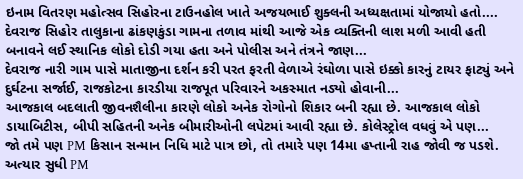ઇનામ વિતરણ મહોત્સવ સિહોરના ટાઉનહોલ ખાતે અજયભાઈ શુક્લની અધ્યક્ષતામાં યોજાયો હતો....
દેવરાજ સિહોર તાલુકાના ઢાંકણકુંડા ગામના તળાવ માંથી આજે એક વ્યક્તિની લાશ મળી આવી હતી બનાવને લઈ સ્થાનિક લોકો દોડી ગયા હતા અને પોલીસ અને તંત્રને જાણ...
દેવરાજ નારી ગામ પાસે માતાજીના દર્શન કરી પરત ફરતી વેળાએ રંઘોળા પાસે ઇક્કો કારનું ટાયર ફાટ્યું અને દુર્ઘટના સર્જાઈ, રાજકોટના કારડીયા રાજપૂત પરિવારને અકસ્માત નડ્યો હોવાની...
આજકાલ બદલાતી જીવનશૈલીના કારણે લોકો અનેક રોગોનો શિકાર બની રહ્યા છે. આજકાલ લોકો ડાયાબિટીસ, બીપી સહિતની અનેક બીમારીઓની લપેટમાં આવી રહ્યા છે. કોલેસ્ટ્રોલ વધવું એ પણ...
જો તમે પણ PM કિસાન સન્માન નિધિ માટે પાત્ર છો, તો તમારે પણ 14મા હપ્તાની રાહ જોવી જ પડશે. અત્યાર સુધી PM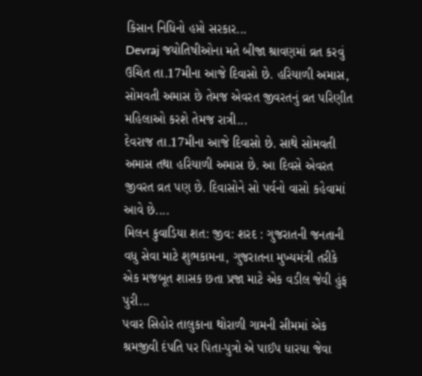કિસાન નિધિનો હપ્તો સરકાર...
Devraj જયોતિષીઓના મતે બીજા શ્રાવણમાં વ્રત કરવું ઉચિત તા.17મીના આજે દિવાસો છે. હરિયાળી અમાસ, સોમવતી અમાસ છે તેમજ એવરત જીવરતનું વ્રત પરિણીત મહિલાઓ કરશે તેમજ રાત્રી...
દેવરાજ તા.17મીના આજે દિવાસો છે. સાથે સોમવતી અમાસ તથા હરિયાળી અમાસ છે. આ દિવસે એવરત જીવરત વ્રત પણ છે. દિવાસોને સો પર્વનો વાસો કહેવામાં આવે છે....
મિલન કુવાડિયા શત: જીવ: શરદ : ગુજરાતની જનતાની વધુ સેવા માટે શુભકામના, ગુજરાતના મુખ્યમંત્રી તરીકે એક મજબૂત શાસક છતા પ્રજા માટે એક વડીલ જેવી હુંફ પુરી...
પવાર સિહોર તાલુકાના થોરાળી ગામની સીમમાં એક શ્રમજીવી દંપતિ પર પિતા-પુત્રો એ પાઈપ ધારયા જેવા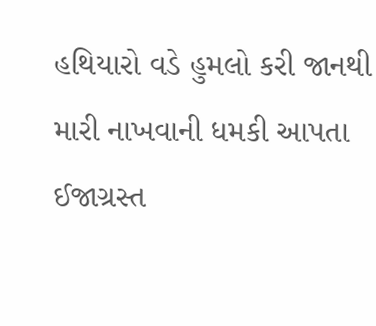હથિયારો વડે હુમલો કરી જાનથી મારી નાખવાની ધમકી આપતા ઈજાગ્રસ્ત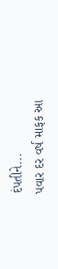દંપતીને...
પવાર દર વર્ષ માફક આ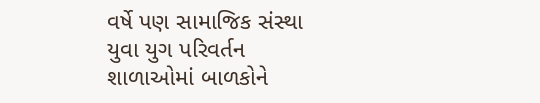વર્ષે પણ સામાજિક સંસ્થા યુવા યુગ પરિવર્તન શાળાઓમાં બાળકોને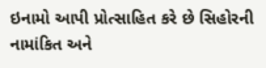ઇનામો આપી પ્રોત્સાહિત કરે છે સિહોરની નામાંકિત અને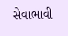સેવાભાવી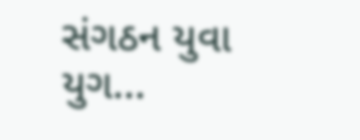સંગઠન યુવા યુગ...